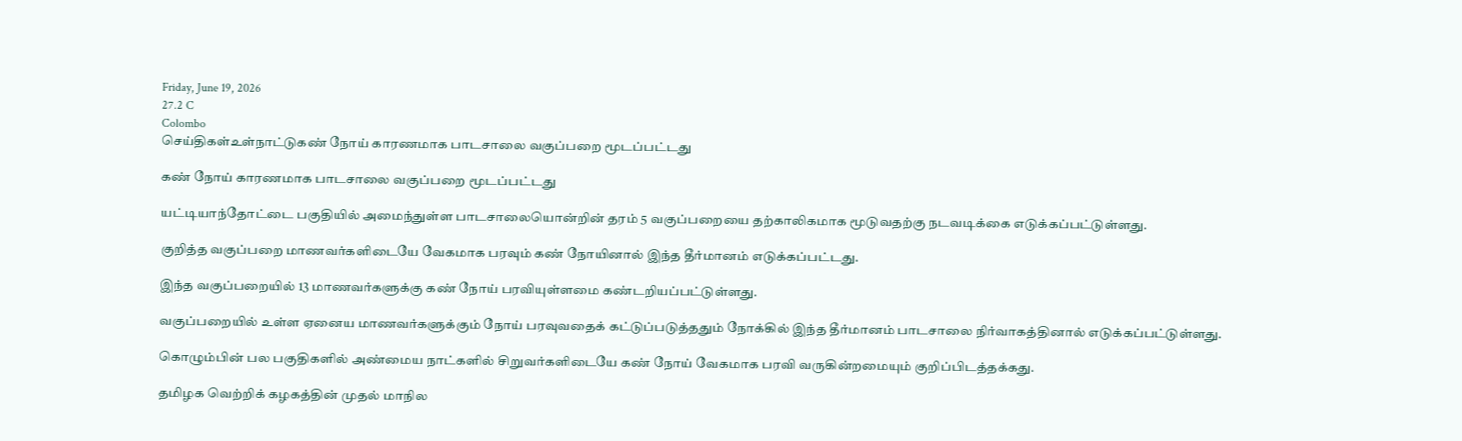Friday, June 19, 2026
27.2 C
Colombo
செய்திகள்உள்நாட்டுகண் நோய் காரணமாக பாடசாலை வகுப்பறை மூடப்பட்டது

கண் நோய் காரணமாக பாடசாலை வகுப்பறை மூடப்பட்டது

யட்டியாந்தோட்டை பகுதியில் அமைந்துள்ள பாடசாலையொன்றின் தரம் 5 வகுப்பறையை தற்காலிகமாக மூடுவதற்கு நடவடிக்கை எடுக்கப்பட்டுள்ளது.

குறித்த வகுப்பறை மாணவர்களிடையே வேகமாக பரவும் கண் நோயினால் இந்த தீர்மானம் எடுக்கப்பட்டது.

இந்த வகுப்பறையில் 13 மாணவர்களுக்கு கண் நோய் பரவியுள்ளமை கண்டறியப்பட்டுள்ளது.

வகுப்பறையில் உள்ள ஏனைய மாணவர்களுக்கும் நோய் பரவுவதைக் கட்டுப்படுத்ததும் நோக்கில் இந்த தீர்மானம் பாடசாலை நிர்வாகத்தினால் எடுக்கப்பட்டுள்ளது.

கொழும்பின் பல பகுதிகளில் அண்மைய நாட்களில் சிறுவர்களிடையே கண் நோய் வேகமாக பரவி வருகின்றமையும் குறிப்பிடத்தக்கது.

தமிழக வெற்றிக் கழகத்தின் முதல் மாநில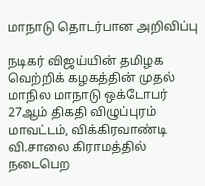மாநாடு தொடர்பான அறிவிப்பு

நடிகர் விஜய்யின் தமிழக வெற்றிக் கழகத்தின் முதல் மாநில மாநாடு ஒக்டோபர் 27ஆம் திகதி விழுப்புரம் மாவட்டம், விக்கிரவாண்டி வி.சாலை கிராமத்தில் நடைபெற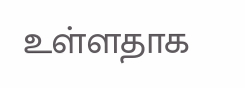உள்ளதாக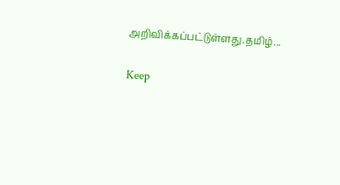அறிவிக்கப்பட்டுள்ளது.தமிழ்...

Keep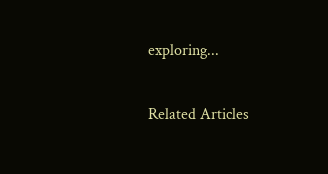exploring...

Related Articles